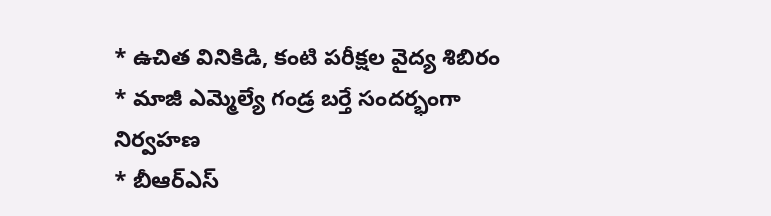* ఉచిత వినికిడి, కంటి పరీక్షల వైద్య శిబిరం
* మాజీ ఎమ్మెల్యే గండ్ర బర్తే సందర్భంగా నిర్వహణ
* బీఆర్ఎస్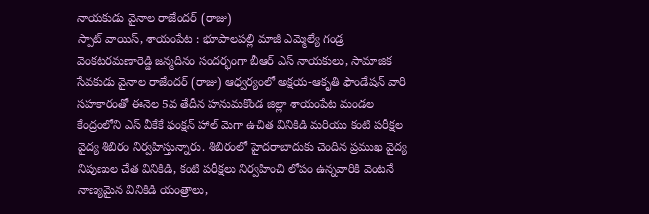నాయకుడు వైనాల రాజేందర్ (రాజు)
స్పాట్ వాయిస్, శాయంపేట : భూపాలపల్లి మాజీ ఎమ్మెల్యే గండ్ర వెంకటరమణారెడ్డి జన్మదినం సందర్భంగా బీఆర్ ఎస్ నాయకులు, సామాజిక సేవకుడు వైనాల రాజేందర్ (రాజు) ఆధ్వర్యంలో అక్షయ-ఆకృతి ఫౌండేషన్ వారి సహకారంతో ఈనెల 5వ తేదీన హనుమకొండ జిల్లా శాయంపేట మండల కేంద్రంలోని ఎస్ వీకేకే ఫంక్షన్ హాల్ మెగా ఉచిత వినికిడి మరియు కంటి పరీక్షల వైద్య శిబిరం నిర్వహిస్తున్నారు. శిబిరంలో హైదరాబాదుకు చెందిన ప్రముఖ వైద్య నిపుణుల చేత వినికిడి, కంటి పరీక్షలు నిర్వహించి లోపం ఉన్నవారికి వెంటనే నాణ్యమైన వినికిడి యంత్రాలు,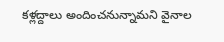కళ్లద్దాలు అందించనున్నామని వైనాల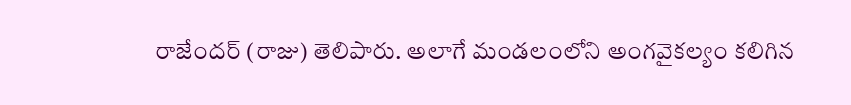రాజేందర్ (రాజు) తెలిపారు. అలాగే మండలంలోని అంగవైకల్యం కలిగిన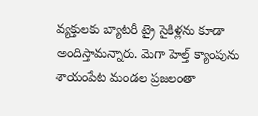వ్యక్తులకు బ్యాటరీ ట్రై సైకిళ్లను కూడా అందిస్తామన్నారు. మెగా హెల్త్ క్యాంపును శాయంపేట మండల ప్రజలంతా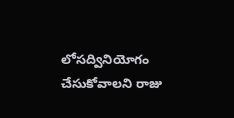లోసద్వినియోగం చేసుకోవాలని రాజు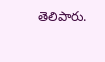తెలిపారు.